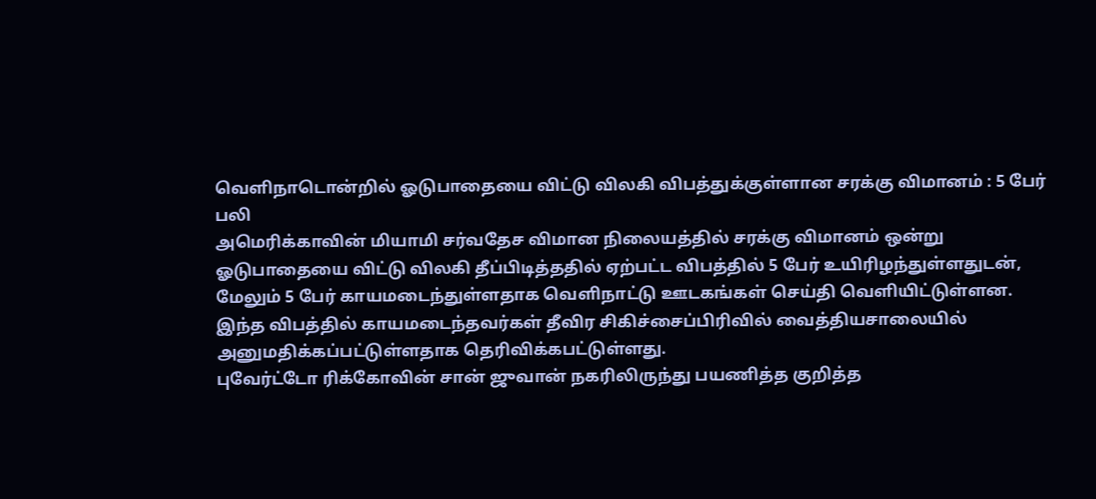வெளிநாடொன்றில் ஓடுபாதையை விட்டு விலகி விபத்துக்குள்ளான சரக்கு விமானம் : 5 பேர் பலி
அமெரிக்காவின் மியாமி சர்வதேச விமான நிலையத்தில் சரக்கு விமானம் ஒன்று ஓடுபாதையை விட்டு விலகி தீப்பிடித்ததில் ஏற்பட்ட விபத்தில் 5 பேர் உயிரிழந்துள்ளதுடன், மேலும் 5 பேர் காயமடைந்துள்ளதாக வெளிநாட்டு ஊடகங்கள் செய்தி வெளியிட்டுள்ளன.
இந்த விபத்தில் காயமடைந்தவர்கள் தீவிர சிகிச்சைப்பிரிவில் வைத்தியசாலையில் அனுமதிக்கப்பட்டுள்ளதாக தெரிவிக்கபட்டுள்ளது.
புவேர்ட்டோ ரிக்கோவின் சான் ஜுவான் நகரிலிருந்து பயணித்த குறித்த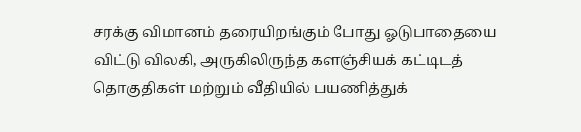சரக்கு விமானம் தரையிறங்கும் போது ஓடுபாதையை விட்டு விலகி, அருகிலிருந்த களஞ்சியக் கட்டிடத் தொகுதிகள் மற்றும் வீதியில் பயணித்துக்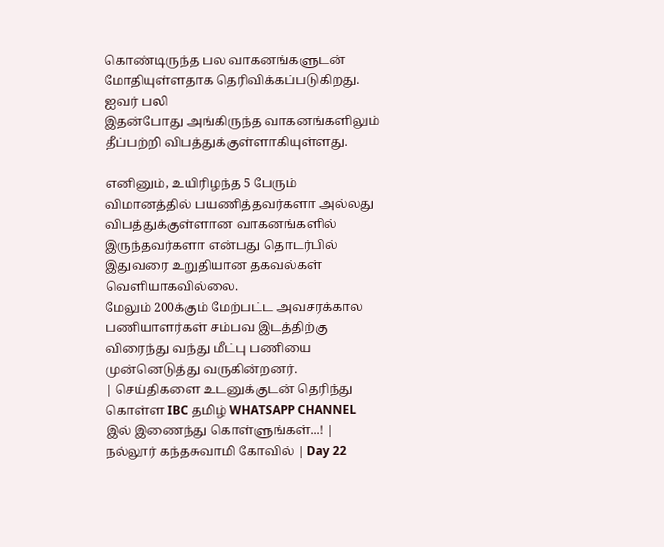கொண்டிருந்த பல வாகனங்களுடன் மோதியுள்ளதாக தெரிவிக்கப்படுகிறது.
ஐவர் பலி
இதன்போது அங்கிருந்த வாகனங்களிலும் தீப்பற்றி விபத்துக்குள்ளாகியுள்ளது.

எனினும், உயிரிழந்த 5 பேரும் விமானத்தில் பயணித்தவர்களா அல்லது விபத்துக்குள்ளான வாகனங்களில் இருந்தவர்களா என்பது தொடர்பில் இதுவரை உறுதியான தகவல்கள் வெளியாகவில்லை.
மேலும் 200க்கும் மேற்பட்ட அவசரக்கால பணியாளர்கள் சம்பவ இடத்திற்கு விரைந்து வந்து மீட்பு பணியை முன்னெடுத்து வருகின்றனர்.
| செய்திகளை உடனுக்குடன் தெரிந்து கொள்ள IBC தமிழ் WHATSAPP CHANNEL இல் இணைந்து கொள்ளுங்கள்...! |
நல்லூர் கந்தசுவாமி கோவில் | Day 22